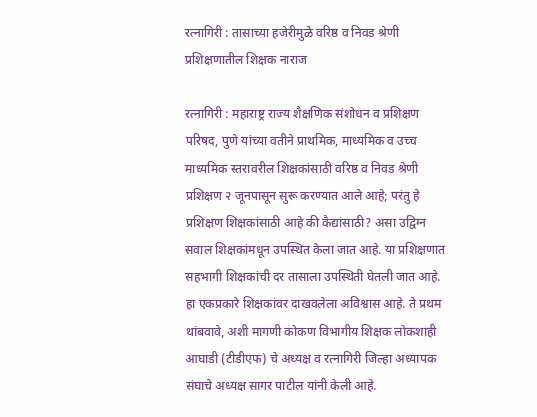रत्नागिरी : तासाच्या हजेरीमुळे वरिष्ठ व निवड श्रेणी प्रशिक्षणातील शिक्षक नाराज

रत्नागिरी : महाराष्ट्र राज्य शैक्षणिक संशोधन व प्रशिक्षण परिषद, पुणे यांच्या वतीने प्राथमिक, माध्यमिक व उच्च माध्यमिक स्तरावरील शिक्षकांसाठी वरिष्ठ व निवड श्रेणी प्रशिक्षण २ जूनपासून सुरू करण्यात आले आहे; परंतु हे प्रशिक्षण शिक्षकांसाठी आहे की कैद्यांसाठी? असा उद्विग्न सवाल शिक्षकांमधून उपस्थित केला जात आहे. या प्रशिक्षणात सहभागी शिक्षकांची दर तासाला उपस्थिती घेतली जात आहे. हा एकप्रकारे शिक्षकांवर दाखवलेला अविश्वास आहे. ते प्रथम थांबवावे, अशी मागणी कोकण विभागीय शिक्षक लोकशाही आघाडी (टीडीएफ) चे अध्यक्ष व रत्नागिरी जिल्हा अध्यापक संघाचे अध्यक्ष सागर पाटील यांनी केली आहे.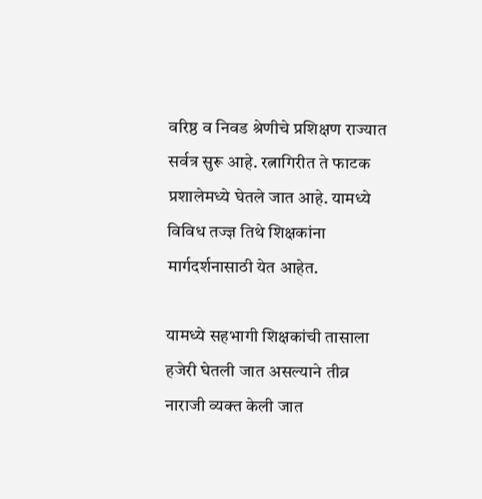वरिष्ठ व निवड श्रेणीचे प्रशिक्षण राज्यात सर्वत्र सुरू आहे. रत्नागिरीत ते फाटक प्रशालेमध्ये घेतले जात आहे. यामध्ये विविध तज्ज्ञ तिथे शिक्षकांना मार्गदर्शनासाठी येत आहेत.

यामध्ये सहभागी शिक्षकांची तासाला हजेरी घेतली जात असल्याने तीव्र नाराजी व्यक्त केली जात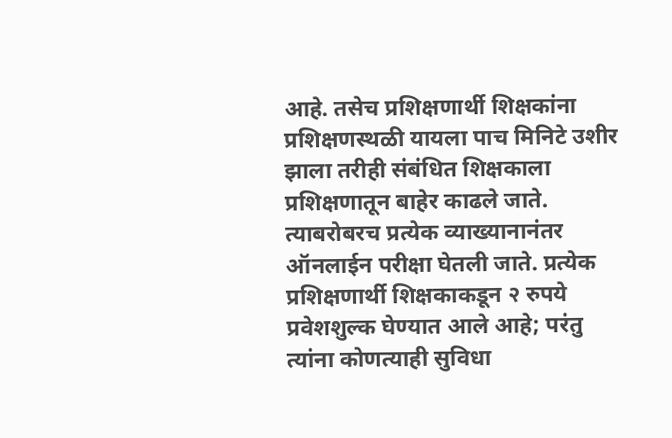आहे. तसेच प्रशिक्षणार्थी शिक्षकांना प्रशिक्षणस्थळी यायला पाच मिनिटे उशीर झाला तरीही संबंधित शिक्षकाला प्रशिक्षणातून बाहेर काढले जाते. त्याबरोबरच प्रत्येक व्याख्यानानंतर ऑनलाईन परीक्षा घेतली जाते. प्रत्येक प्रशिक्षणार्थी शिक्षकाकडून २ रुपये प्रवेशशुल्क घेण्यात आले आहे; परंतु त्यांना कोणत्याही सुविधा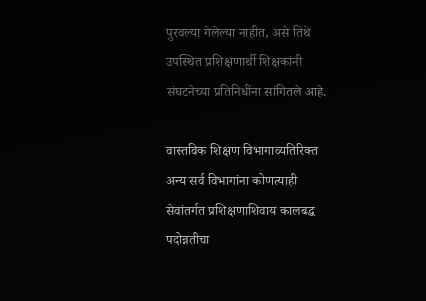पुरवल्या गेलेल्या नाहीत, असे तिथे उपस्थित प्रशिक्षणार्थी शिक्षकांनी संघटनेच्या प्रतिनिधींना सांगितले आहे.

वास्तविक शिक्षण विभागाव्यतिरिक्त अन्य सर्व विभागांना कोणत्याही सेवांतर्गत प्रशिक्षणाशिवाय कालबद्ध पदोन्नतीचा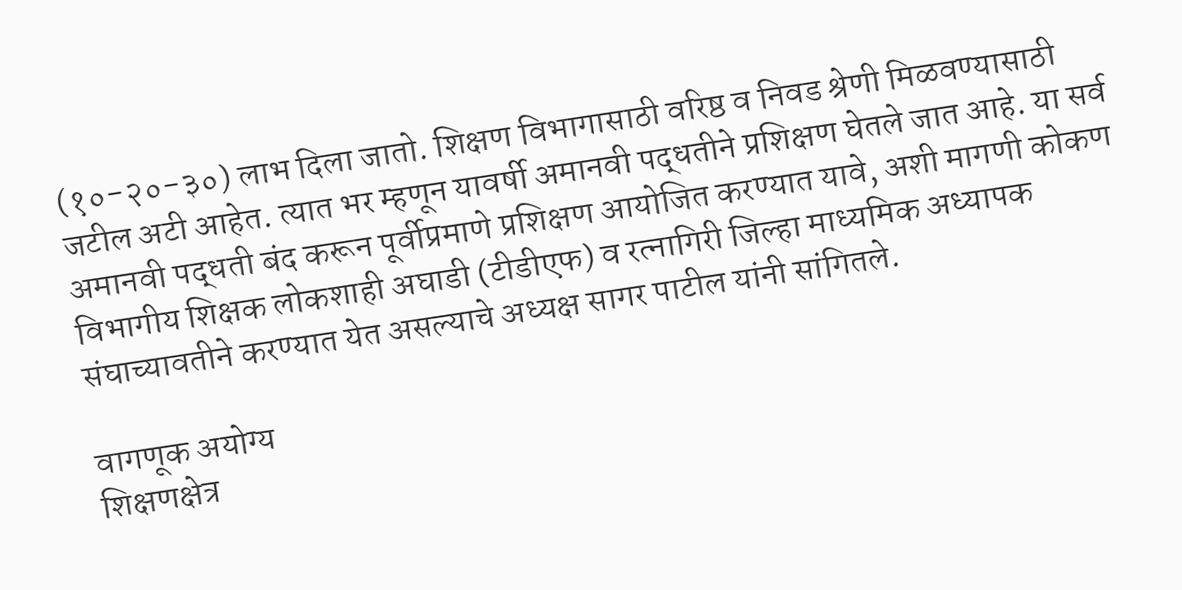(१०-२०-३०) लाभ दिला जातो. शिक्षण विभागासाठी वरिष्ठ व निवड श्रेणी मिळवण्यासाठी जटील अटी आहेत. त्यात भर म्हणून यावर्षी अमानवी पद्धतीने प्रशिक्षण घेतले जात आहे. या सर्व अमानवी पद्धती बंद करून पूर्वीप्रमाणे प्रशिक्षण आयोजित करण्यात यावे, अशी मागणी कोकण विभागीय शिक्षक लोकशाही अघाडी (टीडीएफ) व रत्नागिरी जिल्हा माध्यमिक अध्यापक संघाच्यावतीने करण्यात येत असल्याचे अध्यक्ष सागर पाटील यांनी सांगितले.

वागणूक अयोग्य
शिक्षणक्षेत्र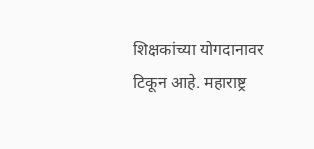शिक्षकांच्या योगदानावर टिकून आहे. महाराष्ट्र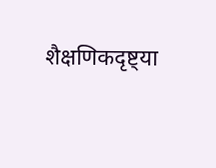शैक्षणिकदृष्ट्या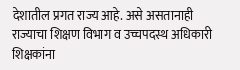देशातील प्रगत राज्य आहे. असे असतानाही राज्याचा शिक्षण विभाग व उच्चपदस्थ अधिकारी शिक्षकांना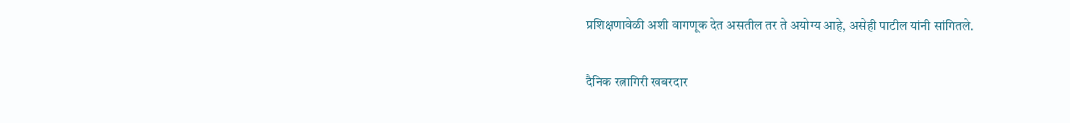प्रशिक्षणावेळी अशी वागणूक देत असतील तर ते अयोग्य आहे, असेही पाटील यांनी सांगितले.

दैनिक रत्नागिरी खबरदार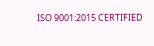ISO 9001:2015 CERTIFIED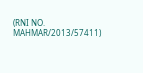(RNI NO. MAHMAR/2013/57411)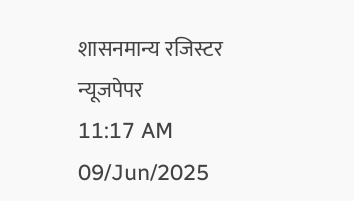शासनमान्य रजिस्टर न्यूजपेपर
11:17 AM 09/Jun/2025